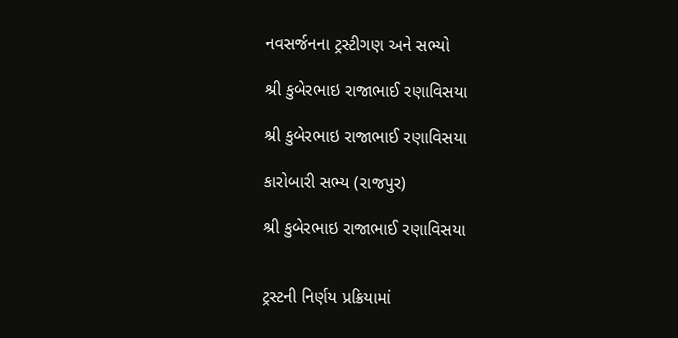નવસર્જનના ટ્રસ્ટીગણ અને સભ્યો

શ્રી કુબેરભાઇ રાજાભાઈ રણાવિસયા

શ્રી કુબેરભાઇ રાજાભાઈ રણાવિસયા

કારોબારી સભ્ય (રાજપુર)

શ્રી કુબેરભાઇ રાજાભાઈ રણાવિસયા


ટ્રસ્ટની નિર્ણય પ્રક્રિયામાં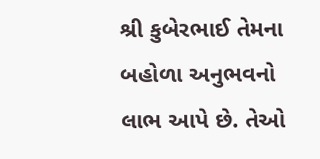શ્રી કુબેરભાઈ તેમના બહોળા અનુભવનો લાભ આપે છે. તેઓ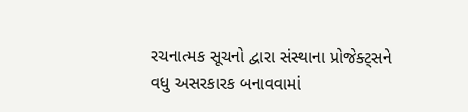રચનાત્મક સૂચનો દ્વારા સંસ્થાના પ્રોજેક્ટ્સને વધુ અસરકારક બનાવવામાં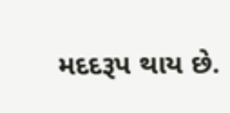મદદરૂપ થાય છે.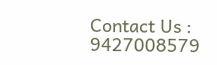Contact Us : 9427008579